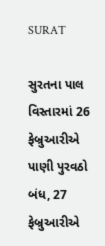SURAT

સુરતના પાલ વિસ્તારમાં 26 ફેબ્રુઆરીએ પાણી પુરવઠો બંધ, 27 ફેબ્રુઆરીએ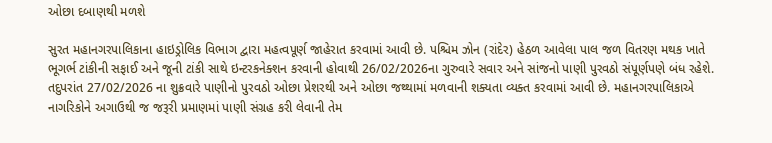ઓછા દબાણથી મળશે

સુરત મહાનગરપાલિકાના હાઇડ્રોલિક વિભાગ દ્વારા મહત્વપૂર્ણ જાહેરાત કરવામાં આવી છે. પશ્ચિમ ઝોન (રાંદેર) હેઠળ આવેલા પાલ જળ વિતરણ મથક ખાતે ભૂગર્ભ ટાંકીની સફાઈ અને જૂની ટાંકી સાથે ઇન્ટરકનેક્શન કરવાની હોવાથી 26/02/2026ના ગુરુવારે સવાર અને સાંજનો પાણી પુરવઠો સંપૂર્ણપણે બંધ રહેશે. તદુપરાંત 27/02/2026 ના શુક્રવારે પાણીનો પુરવઠો ઓછા પ્રેશરથી અને ઓછા જથ્થામાં મળવાની શક્યતા વ્યક્ત કરવામાં આવી છે. મહાનગરપાલિકાએ નાગરિકોને અગાઉથી જ જરૂરી પ્રમાણમાં પાણી સંગ્રહ કરી લેવાની તેમ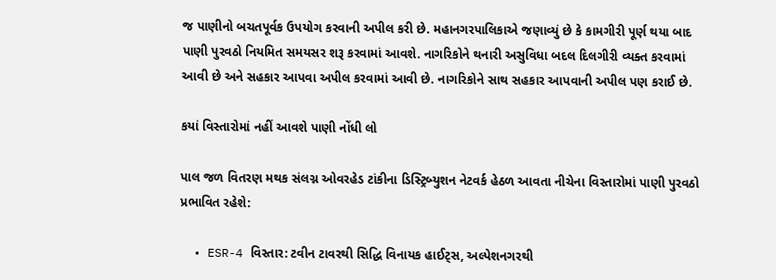જ પાણીનો બચતપૂર્વક ઉપયોગ કરવાની અપીલ કરી છે. મહાનગરપાલિકાએ જણાવ્યું છે કે કામગીરી પૂર્ણ થયા બાદ પાણી પુરવઠો નિયમિત સમયસર શરૂ કરવામાં આવશે. નાગરિકોને થનારી અસુવિધા બદલ દિલગીરી વ્યક્ત કરવામાં આવી છે અને સહકાર આપવા અપીલ કરવામાં આવી છે. નાગરિકોને સાથ સહકાર આપવાની અપીલ પણ કરાઈ છે.

કયાં વિસ્તારોમાં નહીં આવશે પાણી નોંધી લો

પાલ જળ વિતરણ મથક સંલગ્ન ઓવરહેડ ટાંકીના ડિસ્ટ્રિબ્યુશન નેટવર્ક હેઠળ આવતા નીચેના વિસ્તારોમાં પાણી પુરવઠો પ્રભાવિત રહેશે:

  • ESR-4 વિસ્તાર: ટવીન ટાવરથી સિદ્ધિ વિનાયક હાઈટ્સ, અલ્પેશનગરથી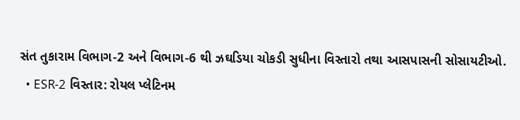સંત તુકારામ વિભાગ-2 અને વિભાગ-6 થી ઝઘડિયા ચોકડી સુધીના વિસ્તારો તથા આસપાસની સોસાયટીઓ.
  • ESR-2 વિસ્તાર: રોયલ પ્લેટિનમ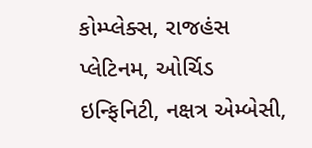કોમ્પ્લેક્સ, રાજહંસ પ્લેટિનમ, ઓર્ચિડ ઇન્ફિનિટી, નક્ષત્ર એમ્બેસી,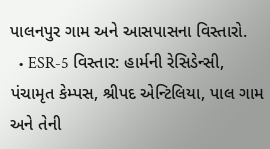પાલનપુર ગામ અને આસપાસના વિસ્તારો.
  • ESR-5 વિસ્તાર: હાર્મની રેસિડેન્સી, પંચામૃત કેમ્પસ, શ્રીપદ એન્ટિલિયા, પાલ ગામ અને તેની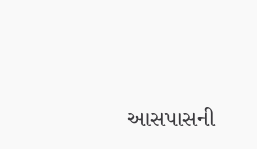આસપાસની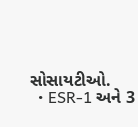સોસાયટીઓ.
  • ESR-1 અને 3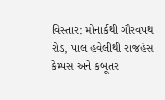વિસ્તાર: મોનાર્કથી ગૌરવપથ રોડ, પાલ હવેલીથી રાજહંસ કેમ્પસ અને કબૂતર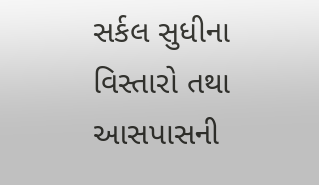સર્કલ સુધીના વિસ્તારો તથા આસપાસની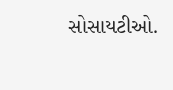સોસાયટીઓ.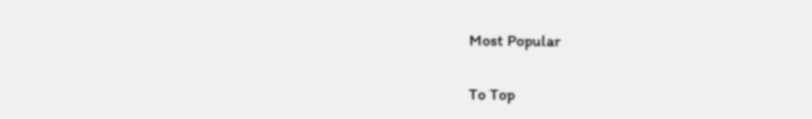Most Popular

To Top